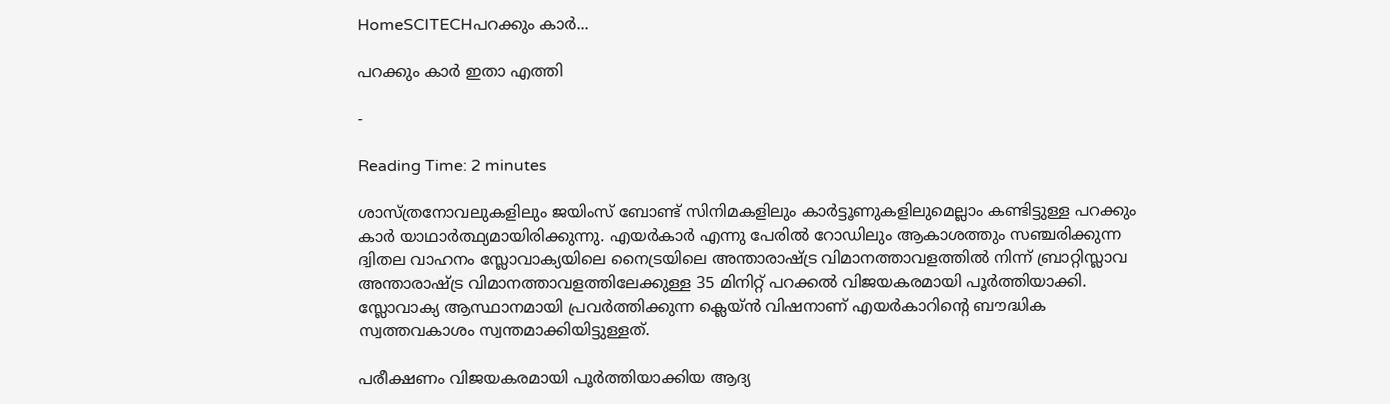HomeSCITECHപറക്കും കാര്‍...

പറക്കും കാര്‍ ഇതാ എത്തി

-

Reading Time: 2 minutes

ശാസ്ത്രനോവലുകളിലും ജയിംസ് ബോണ്ട് സിനിമകളിലും കാര്‍ട്ടൂണുകളിലുമെല്ലാം കണ്ടിട്ടുള്ള പറക്കും കാര്‍ യാഥാര്‍ത്ഥ്യമായിരിക്കുന്നു. എയര്‍കാര്‍ എന്നു പേരില്‍ റോഡിലും ആകാശത്തും സഞ്ചരിക്കുന്ന ദ്വിതല വാഹനം സ്ലോവാക്യയിലെ നൈട്രയിലെ അന്താരാഷ്ട്ര വിമാനത്താവളത്തില്‍ നിന്ന് ബ്രാറ്റിസ്ലാവ അന്താരാഷ്ട്ര വിമാനത്താവളത്തിലേക്കുള്ള 35 മിനിറ്റ് പറക്കല്‍ വിജയകരമായി പൂര്‍ത്തിയാക്കി. സ്ലോവാക്യ ആസ്ഥാനമായി പ്രവര്‍ത്തിക്കുന്ന ക്ലെയ്ന്‍ വിഷനാണ് എയര്‍കാറിന്റെ ബൗദ്ധിക സ്വത്തവകാശം സ്വന്തമാക്കിയിട്ടുള്ളത്.

പരീക്ഷണം വിജയകരമായി പൂര്‍ത്തിയാക്കിയ ആദ്യ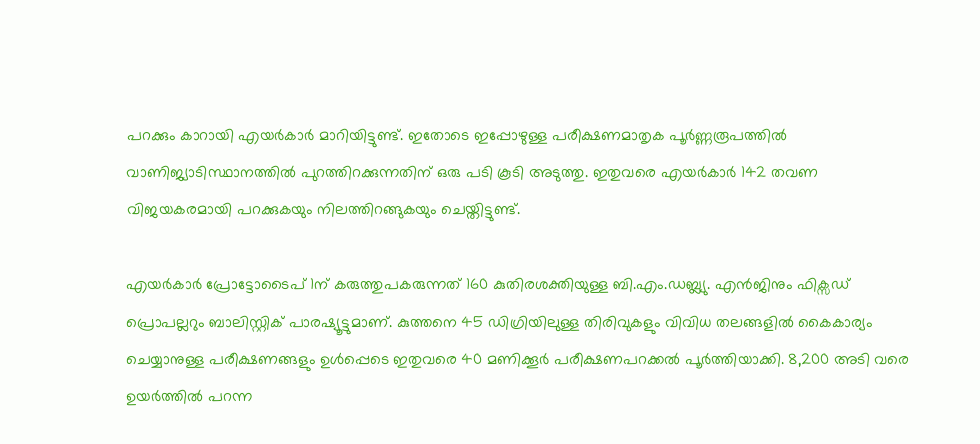പറക്കും കാറായി എയര്‍കാര്‍ മാറിയിട്ടുണ്ട്. ഇതോടെ ഇപ്പോഴുള്ള പരീക്ഷണമാതൃക പൂര്‍ണ്ണരൂപത്തില്‍ വാണിജ്യാടിസ്ഥാനത്തില്‍ പുറത്തിറക്കുന്നതിന് ഒരു പടി കൂടി അടുത്തു. ഇതുവരെ എയര്‍കാര്‍ 142 തവണ വിജയകരമായി പറക്കുകയും നിലത്തിറങ്ങുകയും ചെയ്തിട്ടുണ്ട്.

എയര്‍കാര്‍ പ്രോട്ടോടൈപ് 1ന് കരുത്തുപകരുന്നത് 160 കുതിരശക്തിയുള്ള ബി.എം.ഡബ്ല്യു. എന്‍ജിനും ഫിക്സഡ് പ്രൊപല്ലറും ബാലിസ്റ്റിക് പാരഷ്യൂട്ടുമാണ്. കുത്തനെ 45 ഡിഗ്രിയിലുള്ള തിരിവുകളും വിവിധ തലങ്ങളില്‍ കൈകാര്യം ചെയ്യാനുള്ള പരീക്ഷണങ്ങളും ഉള്‍പ്പെടെ ഇതുവരെ 40 മണിക്കൂര്‍ പരീക്ഷണപറക്കല്‍ പൂര്‍ത്തിയാക്കി. 8,200 അടി വരെ ഉയര്‍ത്തില്‍ പറന്ന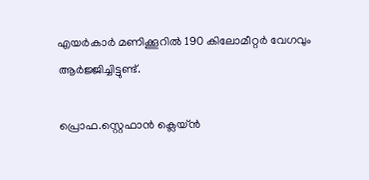എയര്‍കാര്‍ മണിക്കൂറില്‍ 190 കിലോമീറ്റര്‍ വേഗവും ആര്‍ജ്ജിച്ചിട്ടുണ്ട്.

പ്രൊഫ.സ്റ്റെഫാന്‍ ക്ലെയ്ന്‍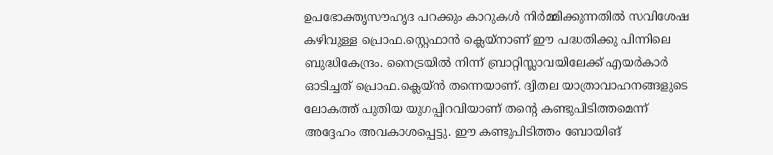ഉപഭോക്തൃസൗഹൃദ പറക്കും കാറുകള്‍ നിര്‍മ്മിക്കുന്നതില്‍ സവിശേഷ കഴിവുള്ള പ്രൊഫ.സ്റ്റെഫാന്‍ ക്ലെയ്നാണ് ഈ പദ്ധതിക്കു പിന്നിലെ ബുദ്ധികേന്ദ്രം. നൈട്രയില്‍ നിന്ന് ബ്രാറ്റിസ്ലാവയിലേക്ക് എയര്‍കാര്‍ ഓടിച്ചത് പ്രൊഫ.ക്ലെയ്ന്‍ തന്നെയാണ്. ദ്വിതല യാത്രാവാഹനങ്ങളുടെ ലോകത്ത് പുതിയ യുഗപ്പിറവിയാണ് തന്റെ കണ്ടുപിടിത്തമെന്ന് അദ്ദേഹം അവകാശപ്പെട്ടു. ഈ കണ്ടുപിടിത്തം ബോയിങ്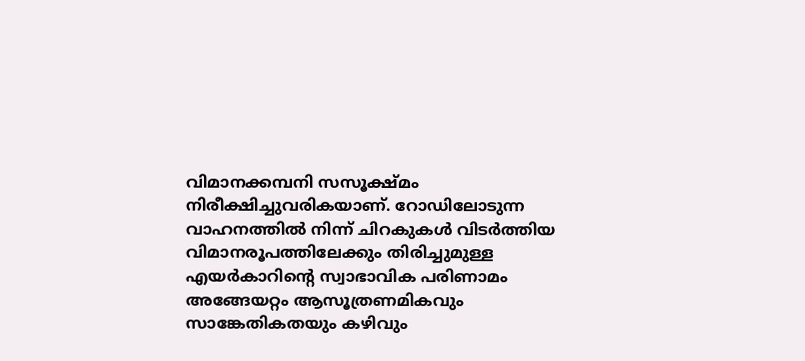വിമാനക്കമ്പനി സസൂക്ഷ്മം നിരീക്ഷിച്ചുവരികയാണ്. റോഡിലോടുന്ന വാഹനത്തില്‍ നിന്ന് ചിറകുകള്‍ വിടര്‍ത്തിയ വിമാനരൂപത്തിലേക്കും തിരിച്ചുമുള്ള എയര്‍കാറിന്റെ സ്വാഭാവിക പരിണാമം അങ്ങേയറ്റം ആസൂത്രണമികവും സാങ്കേതികതയും കഴിവും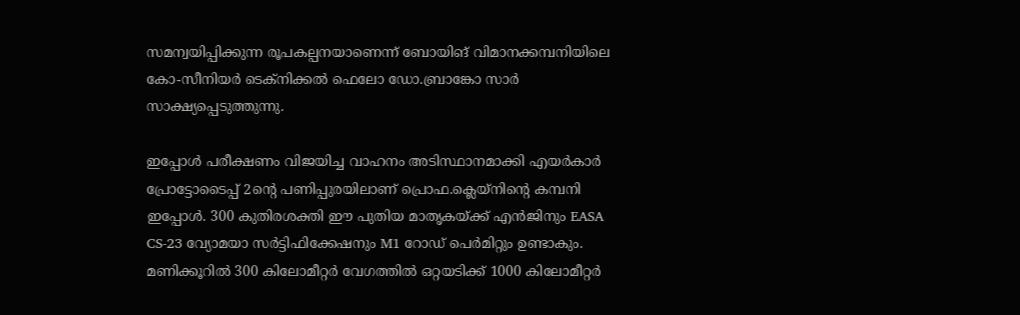സമന്വയിപ്പിക്കുന്ന രൂപകല്പനയാണെന്ന് ബോയിങ് വിമാനക്കമ്പനിയിലെ കോ-സീനിയര്‍ ടെക്നിക്കല്‍ ഫെലോ ഡോ.ബ്രാങ്കോ സാര്‍ സാക്ഷ്യപ്പെടുത്തുന്നു.

ഇപ്പോള്‍ പരീക്ഷണം വിജയിച്ച വാഹനം അടിസ്ഥാനമാക്കി എയര്‍കാര്‍ പ്രോട്ടോടൈപ്പ് 2ന്റെ പണിപ്പുരയിലാണ് പ്രൊഫ.ക്ലെയ്നിന്റെ കമ്പനി ഇപ്പോള്‍. 300 കുതിരശക്തി ഈ പുതിയ മാതൃകയ്ക്ക് എന്‍ജിനും EASA CS-23 വ്യോമയാ സര്‍ട്ടിഫിക്കേഷനും M1 റോഡ് പെര്‍മിറ്റും ഉണ്ടാകും. മണിക്കൂറില്‍ 300 കിലോമീറ്റര്‍ വേഗത്തില്‍ ഒറ്റയടിക്ക് 1000 കിലോമീറ്റര്‍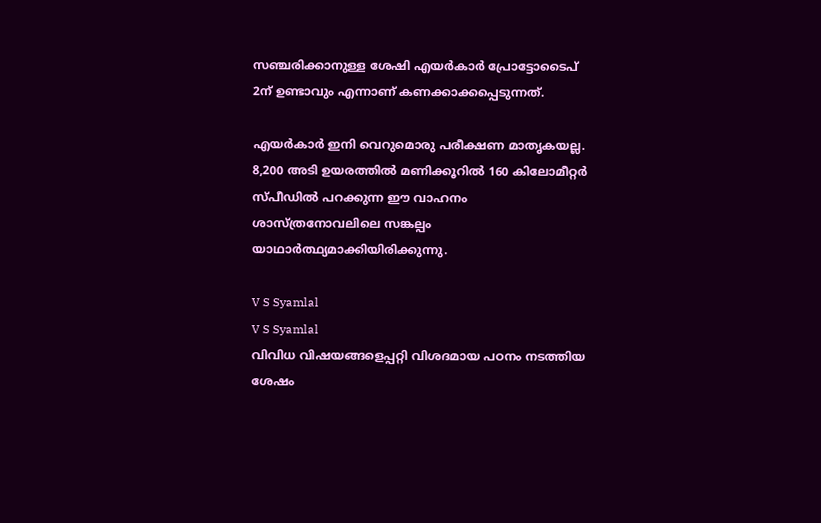സഞ്ചരിക്കാനുള്ള ശേഷി എയര്‍കാര്‍ പ്രോട്ടോടൈപ് 2ന് ഉണ്ടാവും എന്നാണ് കണക്കാക്കപ്പെടുന്നത്.

എയര്‍കാര്‍ ഇനി വെറുമൊരു പരീക്ഷണ മാതൃകയല്ല. 8,200 അടി ഉയരത്തില്‍ മണിക്കൂറില്‍ 160 കിലോമീറ്റര്‍ സ്പീഡില്‍ പറക്കുന്ന ഈ വാഹനം ശാസ്ത്രനോവലിലെ സങ്കല്പം യാഥാര്‍ത്ഥ്യമാക്കിയിരിക്കുന്നു.

V S Syamlal
V S Syamlal
വിവിധ വിഷയങ്ങളെപ്പറ്റി വിശദമായ പഠനം നടത്തിയ ശേഷം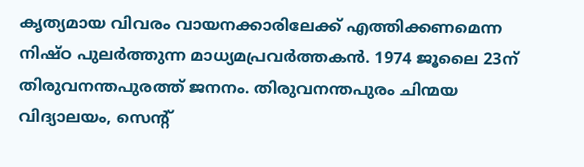കൃത്യമായ വിവരം വായനക്കാരിലേക്ക് എത്തിക്കണമെന്ന നിഷ്ഠ പുലര്‍ത്തുന്ന മാധ്യമപ്രവര്‍ത്തകന്‍. 1974 ജൂലൈ 23ന് തിരുവനന്തപുരത്ത് ജനനം. തിരുവനന്തപുരം ചിന്മയ വിദ്യാലയം, സെൻ്റ്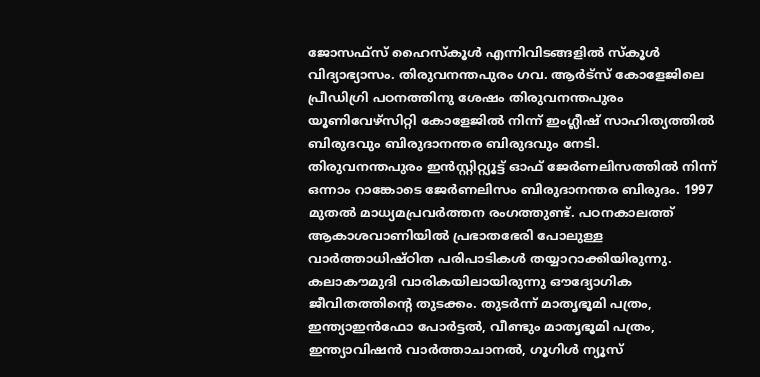ജോസഫ്‌സ് ഹൈസ്‌കൂള്‍ എന്നിവിടങ്ങളില്‍ സ്‌കൂള്‍ വിദ്യാഭ്യാസം. തിരുവനന്തപുരം ഗവ. ആര്‍ട്‌സ് കോളേജിലെ പ്രീഡിഗ്രി പഠനത്തിനു ശേഷം തിരുവനന്തപുരം യൂണിവേഴ്‌സിറ്റി കോളേജില്‍ നിന്ന് ഇംഗ്ലീഷ് സാഹിത്യത്തില്‍ ബിരുദവും ബിരുദാനന്തര ബിരുദവും നേടി. തിരുവനന്തപുരം ഇന്‍സ്റ്റിറ്റ്യൂട്ട് ഓഫ് ജേര്‍ണലിസത്തില്‍ നിന്ന് ഒന്നാം റാങ്കോടെ ജേര്‍ണലിസം ബിരുദാനന്തര ബിരുദം. 1997 മുതല്‍ മാധ്യമപ്രവര്‍ത്തന രംഗത്തുണ്ട്. പഠനകാലത്ത് ആകാശവാണിയില്‍ പ്രഭാതഭേരി പോലുള്ള വാര്‍ത്താധിഷ്ഠിത പരിപാടികള്‍ തയ്യാറാക്കിയിരുന്നു. കലാകൗമുദി വാരികയിലായിരുന്നു ഔദ്യോഗിക ജീവിതത്തിൻ്റെ തുടക്കം. തുടര്‍ന്ന് മാതൃഭൂമി പത്രം, ഇന്ത്യാഇന്‍ഫോ പോർട്ടൽ, വീണ്ടും മാതൃഭൂമി പത്രം, ഇന്ത്യാവിഷന്‍ വാർത്താചാനൽ, ഗൂഗിൾ ന്യൂസ്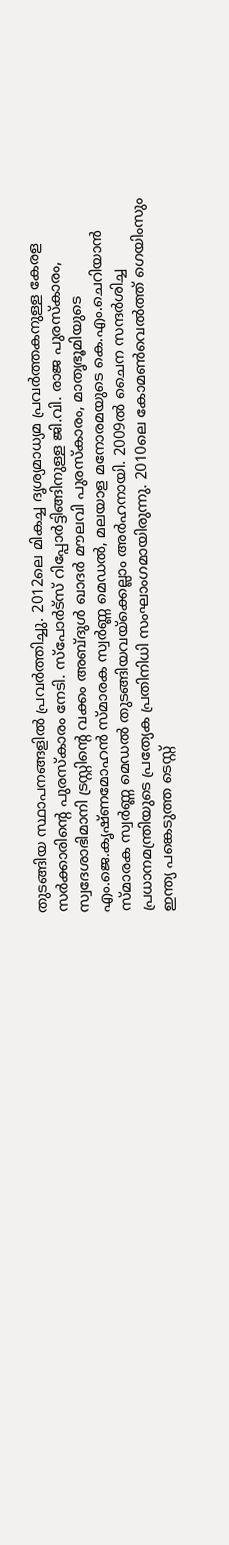തുടങ്ങിയ സ്ഥാപനങ്ങളില്‍ പ്രവര്‍ത്തിച്ചു. 2012ലെ മികച്ച ദൃശ്യമാധ്യമ പ്രവര്‍ത്തകനുള്ള കേരള സർക്കാരിൻ്റെ പുരസ്‌കാരം നേടി. സ്പോർട്സ് റിപ്പോർട്ടിങ്ങിനുള്ള ജി.വി. രാജ പുരസ്‌കാരം, സ്വദേശാഭിമാനി ട്രസ്റ്റിൻ്റെ വക്കം അബ്ദുള്‍ ഖാദര്‍ മൗലവി പുരസ്‌കാരം, മാതൃഭൂമിയുടെ എം.ജെ.കൃഷ്ണമോഹന്‍ സ്മാരക സ്വര്‍ണ്ണ മെഡല്‍, മലയാള മനോരമയുടെ കെ.എം.ചെറിയാന്‍ സ്മാരക സ്വര്‍ണ്ണ മെഡല്‍ തുടങ്ങിയവയ്‌ക്കെല്ലാം അര്‍ഹനായി. 2009ല്‍ ചൈന സന്ദര്‍ശിച്ച പ്രധാനമന്ത്രിയുടെ പ്രത്യേക പ്രതിനിധി സംഘാംഗമായിരുന്നു. 2010ലെ കോമണ്‍വെല്‍ത്ത് ഗെയിംസും ഇന്ത്യ പങ്കെടുത്ത ടെസ്റ്റ്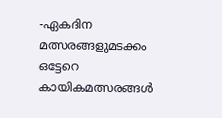-ഏകദിന മത്സരങ്ങളുമടക്കം ഒട്ടേറെ കായികമത്സരങ്ങള്‍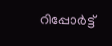റിപ്പോര്‍ട്ട്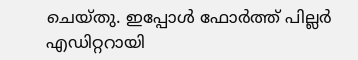ചെയ്തു. ഇപ്പോള്‍ ഫോ‍ർത്ത് പില്ല‍ർ എഡിറ്ററായി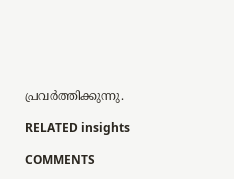പ്രവ‍ർത്തിക്കുന്നു.

RELATED insights

COMMENTS